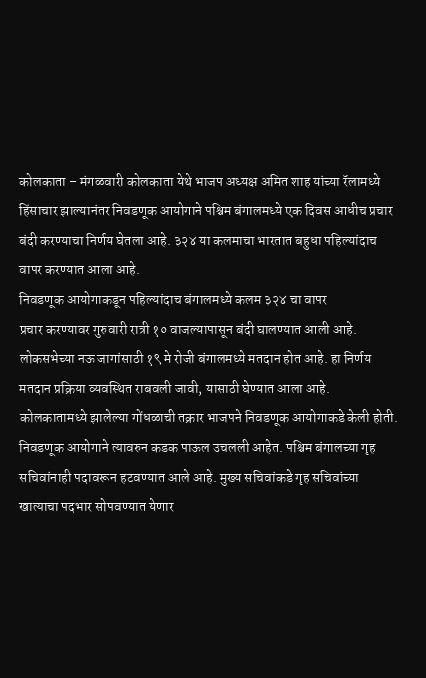कोलकाता – मंगळवारी कोलकाता येथे भाजप अध्यक्ष अमित शाह यांच्या रॅलामध्ये हिंसाचार झाल्यानंतर निवडणूक आयोगाने पश्चिम बंगालमध्ये एक दिवस आधीच प्रचार बंदी करण्याचा निर्णय घेतला आहे. ३२४ या कलमाचा भारतात बहुधा पहिल्यांदाच वापर करण्यात आला आहे.
निवडणूक आयोगाकडून पहिल्यांदाच बंगालमध्ये कलम ३२४ चा वापर
प्रचार करण्यावर गुरुवारी रात्री १० वाजल्यापासून बंदी घालण्यात आली आहे. लोकसभेच्या नऊ जागांसाठी १९ मे रोजी बंगालमध्ये मतदान होत आहे. हा निर्णय मतदान प्रक्रिया व्यवस्थित राबवली जावी, यासाठी घेण्यात आला आहे. कोलकातामध्ये झालेल्या गोंधळाची तक्रार भाजपने निवडणूक आयोगाकडे केली होती. निवडणूक आयोगाने त्यावरुन कडक पाऊल उचलली आहेत. पश्चिम बंगालच्या गृह सचिवांनाही पदावरून हटवण्यात आले आहे. मुख्य सचिवांकडे गृह सचिवांच्या खात्याचा पदभार सोपवण्यात येणार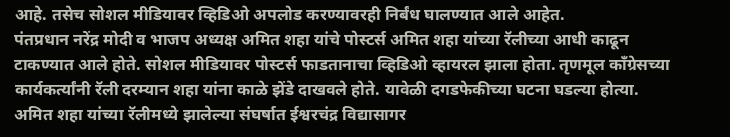आहे. तसेच सोशल मीडियावर व्हिडिओ अपलोड करण्यावरही निर्बंध घालण्यात आले आहेत.
पंतप्रधान नरेंद्र मोदी व भाजप अध्यक्ष अमित शहा यांचे पोस्टर्स अमित शहा यांच्या रॅलीच्या आधी काढून टाकण्यात आले होते. सोशल मीडियावर पोस्टर्स फाडतानाचा व्हिडिओ व्हायरल झाला होता. तृणमूल काँग्रेसच्या कार्यकर्त्यांनी रॅली दरम्यान शहा यांना काळे झेंडे दाखवले होते. यावेळी दगडफेकीच्या घटना घडल्या होत्या. अमित शहा यांच्या रॅलीमध्ये झालेल्या संघर्षात ईश्वरचंद्र विद्यासागर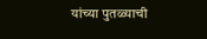यांच्या पुतळ्याची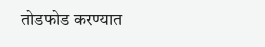तोडफोड करण्यात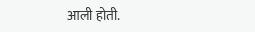आली होती.